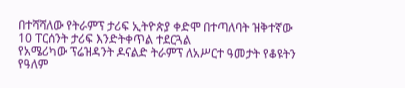በተሻሻለው የትራምፕ ታሪፍ ኢትዮጵያ ቀድሞ በተጣለባት ዝቅተኛው 10 ፐርሰንት ታሪፍ እንድትቀጥል ተደርጓል
የአሜሪካው ፕሬዝዳንት ዶናልድ ትራምፕ ለአሥርተ ዓመታት የቆዩትን የዓለም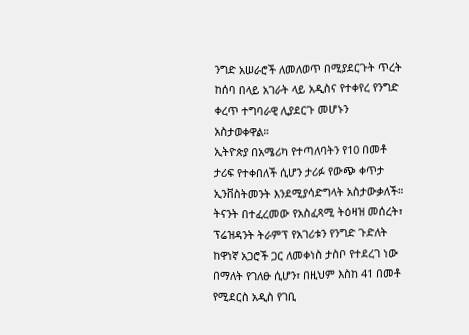ንግድ አሠራሮች ለመለወጥ በሚያደርጉት ጥረት ከሰባ በላይ አገራት ላይ አዲስና የተቀየረ የንግድ ቀረጥ ተግባራዊ ሊያደርጉ መሆኑን አስታወቀዋል።
ኢትዮጵያ በአሜሪካ የተጣለባትን የ10 በመቶ ታሪፍ የተቀበለች ሲሆን ታሪፉ የውጭ ቀጥታ ኢንቨስትመንት እንደሚያሳድግላት አስታውቃለች።
ትናንት በተፈረመው የአስፈጻሚ ትዕዛዝ መሰረት፣ ፕሬዝዳንት ትራምፕ የአገሪቱን የንግድ ጉድለት ከዋነኛ አጋሮች ጋር ለመቀነስ ታስቦ የተደረገ ነው በማለት የገለፁ ሲሆን፣ በዚህም እስከ 41 በመቶ የሚደርስ አዲስ የገቢ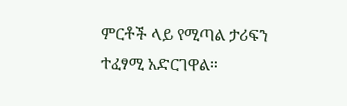ምርቶች ላይ የሚጣል ታሪፍን ተፈፃሚ አድርገዋል።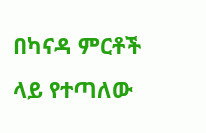በካናዳ ምርቶች ላይ የተጣለው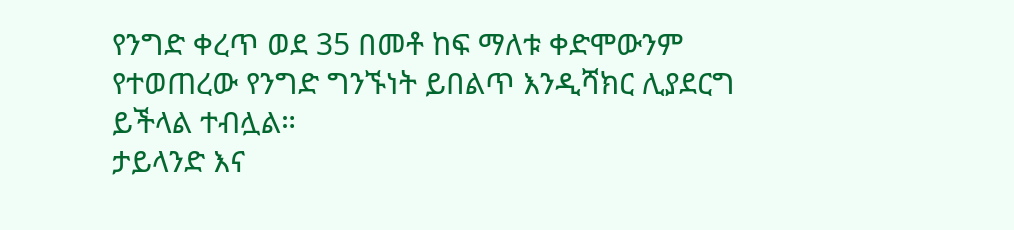የንግድ ቀረጥ ወደ 35 በመቶ ከፍ ማለቱ ቀድሞውንም የተወጠረው የንግድ ግንኙነት ይበልጥ እንዲሻክር ሊያደርግ ይችላል ተብሏል።
ታይላንድ እና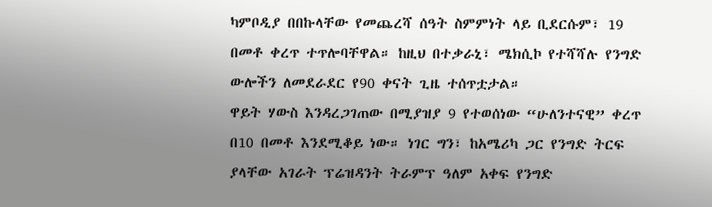ካምቦዲያ በበኩላቸው የመጨረሻ ሰዓት ስምምነት ላይ ቢደርሱም፣ 19 በመቶ ቀረጥ ተጥሎባቸዋል። ከዚህ በተቃራኒ፣ ሜክሲኮ የተሻሻሉ የንግድ ውሎችን ለመደራደር የ90 ቀናት ጊዜ ተሰጥቷታል።
ዋይት ሃውስ እንዳረጋገጠው በሚያዝያ 9 የተወሰነው “ሁለንተናዊ” ቀረጥ በ10 በመቶ እንደሚቆይ ነው። ነገር ግን፣ ከአሜሪካ ጋር የንግድ ትርፍ ያላቸው አገራት ፕሬዝዳንት ትራምፕ ዓለም አቀፍ የንግድ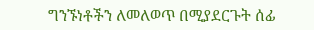ግንኙነቶችን ለመለወጥ በሚያደርጉት ሰፊ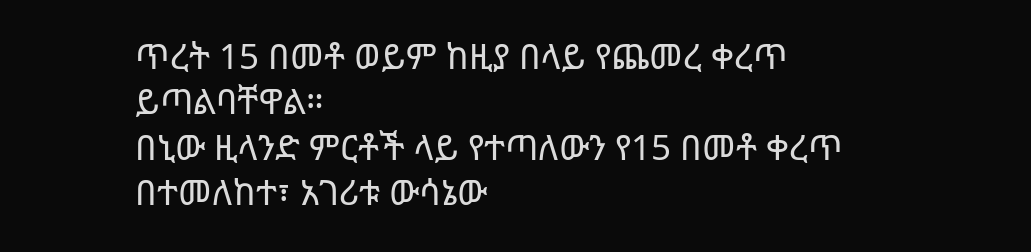ጥረት 15 በመቶ ወይም ከዚያ በላይ የጨመረ ቀረጥ ይጣልባቸዋል።
በኒው ዚላንድ ምርቶች ላይ የተጣለውን የ15 በመቶ ቀረጥ በተመለከተ፣ አገሪቱ ውሳኔው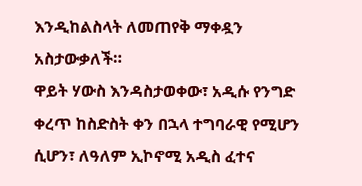እንዲከልስላት ለመጠየቅ ማቀዷን አስታውቃለች።
ዋይት ሃውስ እንዳስታወቀው፣ አዲሱ የንግድ ቀረጥ ከስድስት ቀን በኋላ ተግባራዊ የሚሆን ሲሆን፣ ለዓለም ኢኮኖሚ አዲስ ፈተና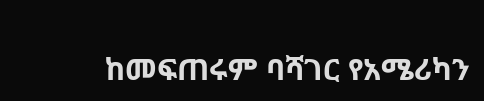ከመፍጠሩም ባሻገር የአሜሪካን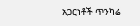አጋርነቶች ጥንካሬ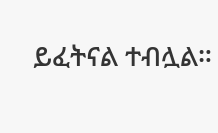ይፈትናል ተብሏል።